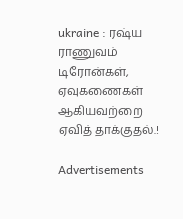ukraine : ரஷ்ய ராணுவம் டிரோன்கள், ஏவுகணைகள் ஆகியவற்றை ஏவித் தாக்குதல்.!

Advertisements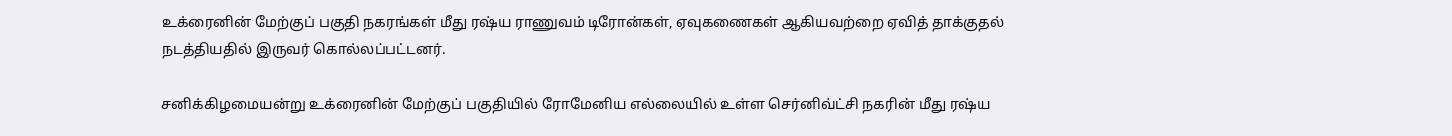உக்ரைனின் மேற்குப் பகுதி நகரங்கள் மீது ரஷ்ய ராணுவம் டிரோன்கள், ஏவுகணைகள் ஆகியவற்றை ஏவித் தாக்குதல் நடத்தியதில் இருவர் கொல்லப்பட்டனர்.

சனிக்கிழமையன்று உக்ரைனின் மேற்குப் பகுதியில் ரோமேனிய எல்லையில் உள்ள செர்னிவ்ட்சி நகரின் மீது ரஷ்ய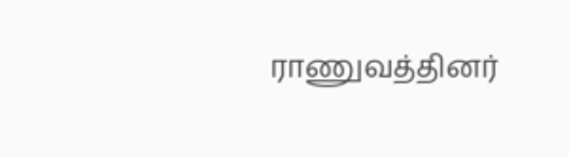ராணுவத்தினர்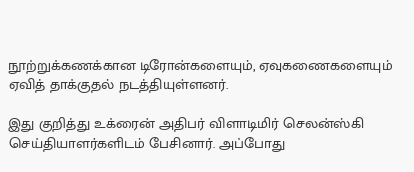நூற்றுக்கணக்கான டிரோன்களையும், ஏவுகணைகளையும் ஏவித் தாக்குதல் நடத்தியுள்ளனர்.

இது குறித்து உக்ரைன் அதிபர் விளாடிமிர் செலன்ஸ்கி செய்தியாளர்களிடம் பேசினார். அப்போது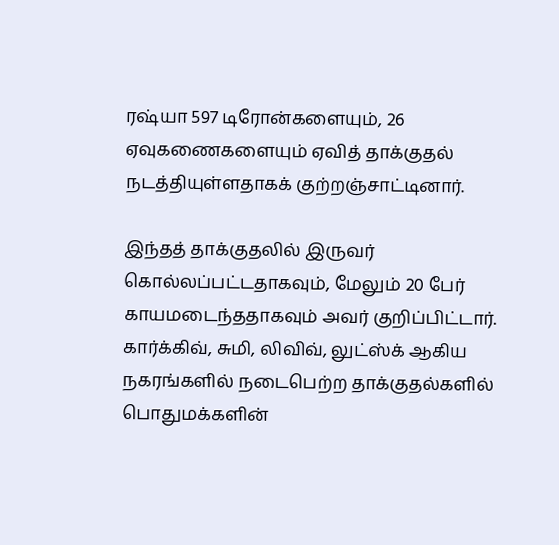ரஷ்யா 597 டிரோன்களையும், 26 ஏவுகணைகளையும் ஏவித் தாக்குதல் நடத்தியுள்ளதாகக் குற்றஞ்சாட்டினார்.

இந்தத் தாக்குதலில் இருவர் கொல்லப்பட்டதாகவும், மேலும் 20 பேர் காயமடைந்ததாகவும் அவர் குறிப்பிட்டார். கார்க்கிவ், சுமி, லிவிவ், லுட்ஸ்க் ஆகிய நகரங்களில் நடைபெற்ற தாக்குதல்களில் பொதுமக்களின்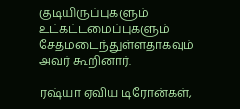குடியிருப்புகளும் உட்கட்டமைப்புகளும் சேதமடைந்துள்ளதாகவும் அவர் கூறினார்.

ரஷ்யா ஏவிய டிரோன்கள்,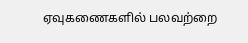ஏவுகணைகளில் பலவற்றை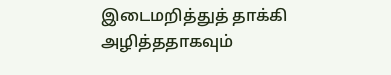இடைமறித்துத் தாக்கி அழித்ததாகவும்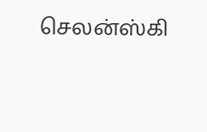செலன்ஸ்கி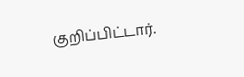குறிப்பிட்டார்.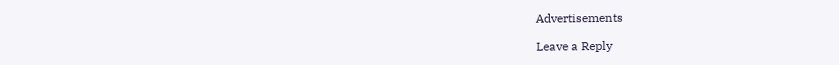Advertisements

Leave a Reply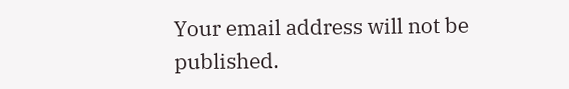Your email address will not be published.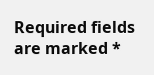Required fields are marked *